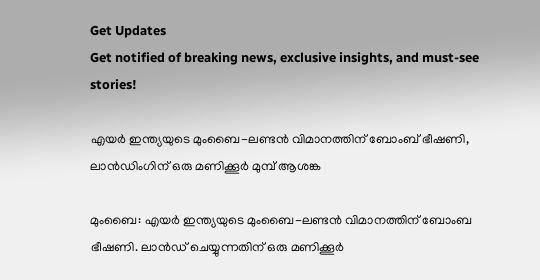Get Updates
Get notified of breaking news, exclusive insights, and must-see stories!

എയര്‍ ഇന്ത്യയുടെ മുംബൈ-ലണ്ടന്‍ വിമാനത്തിന് ബോംബ് ഭീഷണി, ലാന്‍ഡിംഗിന് ഒരു മണിക്കൂര്‍ മുമ്പ് ആശങ്ക

മുംബൈ: എയര്‍ ഇന്ത്യയുടെ മുംബൈ-ലണ്ടന്‍ വിമാനത്തിന് ബോംബ ഭീഷണി. ലാന്‍ഡ് ചെയ്യുന്നതിന് ഒരു മണിക്കൂര്‍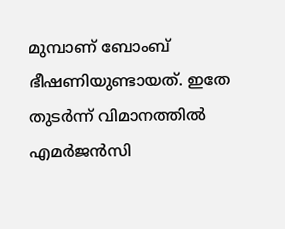മുമ്പാണ് ബോംബ് ഭീഷണിയുണ്ടായത്. ഇതേ തുടര്‍ന്ന് വിമാനത്തില്‍ എമര്‍ജന്‍സി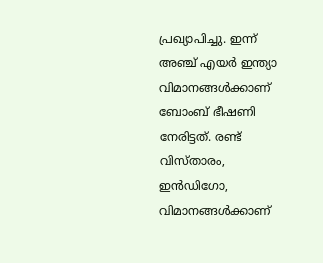പ്രഖ്യാപിച്ചു. ഇന്ന് അഞ്ച് എയര്‍ ഇന്ത്യാ വിമാനങ്ങള്‍ക്കാണ് ബോംബ് ഭീഷണി നേരിട്ടത്. രണ്ട് വിസ്താരം, ഇന്‍ഡിഗോ, വിമാനങ്ങള്‍ക്കാണ്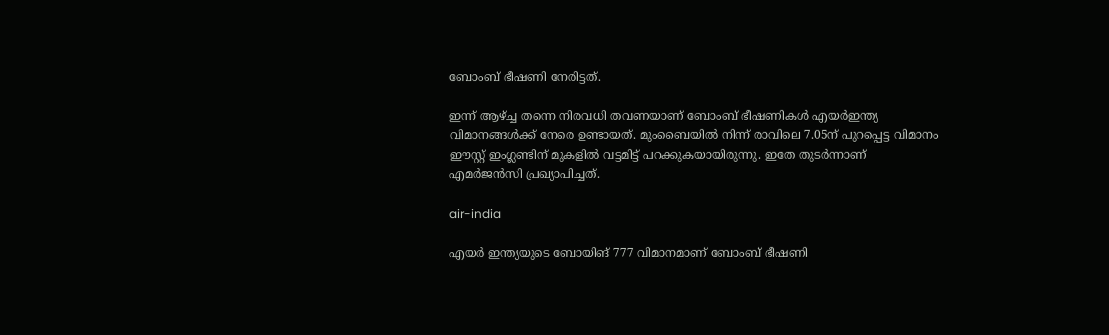ബോംബ് ഭീഷണി നേരിട്ടത്.

ഇന്ന് ആഴ്ച്ച തന്നെ നിരവധി തവണയാണ് ബോംബ് ഭീഷണികള്‍ എയര്‍ഇന്ത്യ വിമാനങ്ങള്‍ക്ക് നേരെ ഉണ്ടായത്. മുംബൈയില്‍ നിന്ന് രാവിലെ 7.05ന് പുറപ്പെട്ട വിമാനം ഈസ്റ്റ് ഇംഗ്ലണ്ടിന് മുകളില്‍ വട്ടമിട്ട് പറക്കുകയായിരുന്നു. ഇതേ തുടര്‍ന്നാണ് എമര്‍ജന്‍സി പ്രഖ്യാപിച്ചത്.

air-india

എയര്‍ ഇന്ത്യയുടെ ബോയിങ് 777 വിമാനമാണ് ബോംബ് ഭീഷണി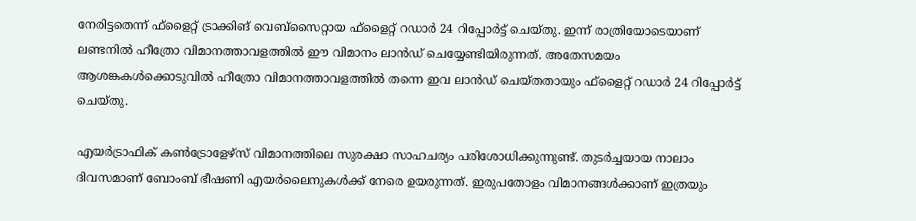നേരിട്ടതെന്ന് ഫ്‌ളൈറ്റ് ട്രാക്കിങ് വെബ്‌സൈറ്റായ ഫ്‌ളൈറ്റ് റഡാര്‍ 24 റിപ്പോര്‍ട്ട് ചെയ്തു. ഇന്ന് രാത്രിയോടെയാണ് ലണ്ടനില്‍ ഹീത്രോ വിമാനത്താവളത്തില്‍ ഈ വിമാനം ലാന്‍ഡ് ചെയ്യേണ്ടിയിരുന്നത്. അതേസമയം ആശങ്കകള്‍ക്കൊടുവില്‍ ഹീത്രോ വിമാനത്താവളത്തില്‍ തന്നെ ഇവ ലാന്‍ഡ് ചെയ്തതായും ഫ്‌ളൈറ്റ് റഡാര്‍ 24 റിപ്പോര്‍ട്ട് ചെയ്തു.

എയര്‍ട്രാഫിക് കണ്‍ട്രോളേഴ്‌സ് വിമാനത്തിലെ സുരക്ഷാ സാഹചര്യം പരിശോധിക്കുന്നുണ്ട്. തുടര്‍ച്ചയായ നാലാം ദിവസമാണ് ബോംബ് ഭീഷണി എയര്‍ലൈനുകള്‍ക്ക് നേരെ ഉയരുന്നത്. ഇരുപതോളം വിമാനങ്ങള്‍ക്കാണ് ഇത്രയും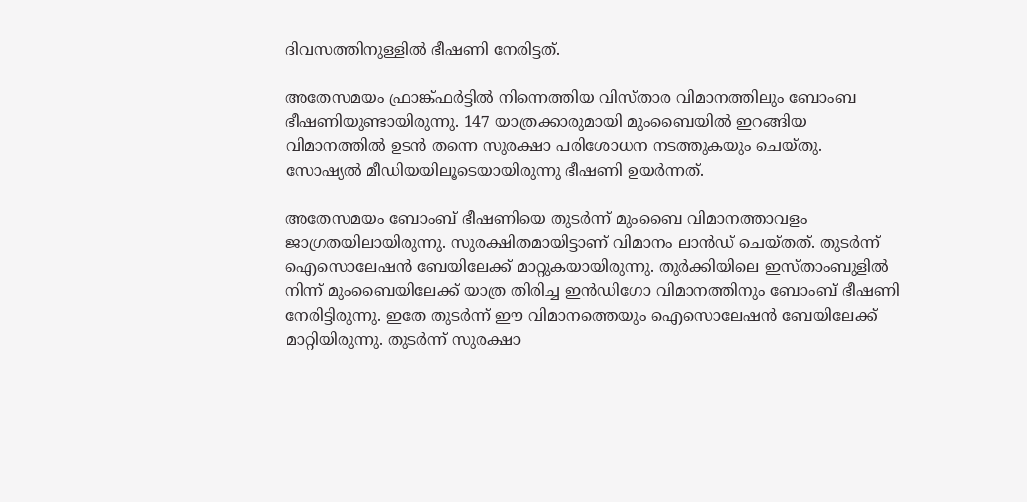ദിവസത്തിനുള്ളില്‍ ഭീഷണി നേരിട്ടത്.

അതേസമയം ഫ്രാങ്ക്ഫര്‍ട്ടില്‍ നിന്നെത്തിയ വിസ്താര വിമാനത്തിലും ബോംബ ഭീഷണിയുണ്ടായിരുന്നു. 147 യാത്രക്കാരുമായി മുംബൈയില്‍ ഇറങ്ങിയ വിമാനത്തില്‍ ഉടന്‍ തന്നെ സുരക്ഷാ പരിശോധന നടത്തുകയും ചെയ്തു. സോഷ്യല്‍ മീഡിയയിലൂടെയായിരുന്നു ഭീഷണി ഉയര്‍ന്നത്.

അതേസമയം ബോംബ് ഭീഷണിയെ തുടര്‍ന്ന് മുംബൈ വിമാനത്താവളം ജാഗ്രതയിലായിരുന്നു. സുരക്ഷിതമായിട്ടാണ് വിമാനം ലാന്‍ഡ് ചെയ്തത്. തുടര്‍ന്ന് ഐസൊലേഷന്‍ ബേയിലേക്ക് മാറ്റുകയായിരുന്നു. തുര്‍ക്കിയിലെ ഇസ്താംബുളില്‍ നിന്ന് മുംബൈയിലേക്ക് യാത്ര തിരിച്ച ഇന്‍ഡിഗോ വിമാനത്തിനും ബോംബ് ഭീഷണി നേരിട്ടിരുന്നു. ഇതേ തുടര്‍ന്ന് ഈ വിമാനത്തെയും ഐസൊലേഷന്‍ ബേയിലേക്ക് മാറ്റിയിരുന്നു. തുടര്‍ന്ന് സുരക്ഷാ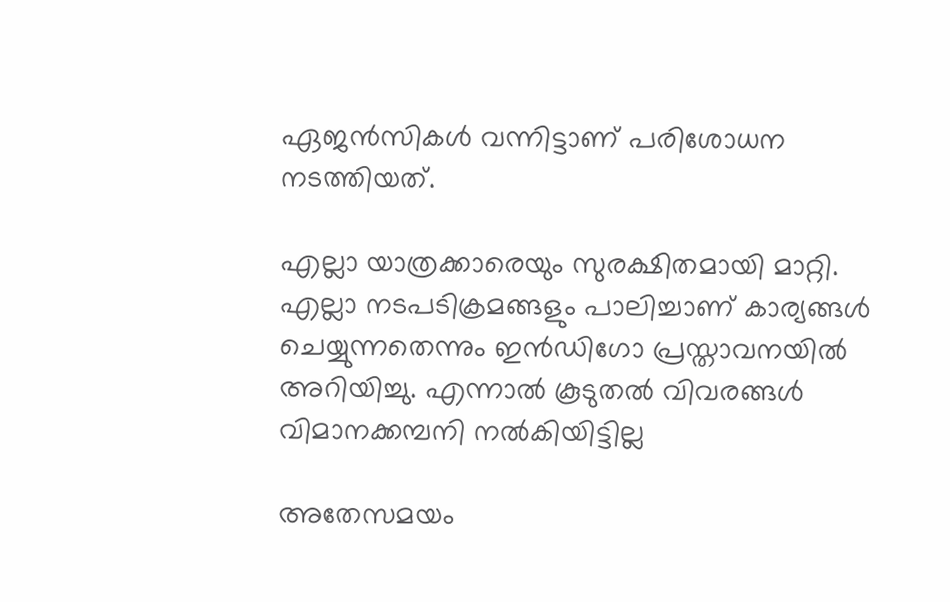ഏജന്‍സികള്‍ വന്നിട്ടാണ് പരിശോധന നടത്തിയത്.

എല്ലാ യാത്രക്കാരെയും സുരക്ഷിതമായി മാറ്റി. എല്ലാ നടപടിക്രമങ്ങളും പാലിച്ചാണ് കാര്യങ്ങള്‍ ചെയ്യുന്നതെന്നും ഇന്‍ഡിഗോ പ്രസ്താവനയില്‍ അറിയിച്ചു. എന്നാല്‍ കൂടുതല്‍ വിവരങ്ങള്‍ വിമാനക്കമ്പനി നല്‍കിയിട്ടില്ല

അതേസമയം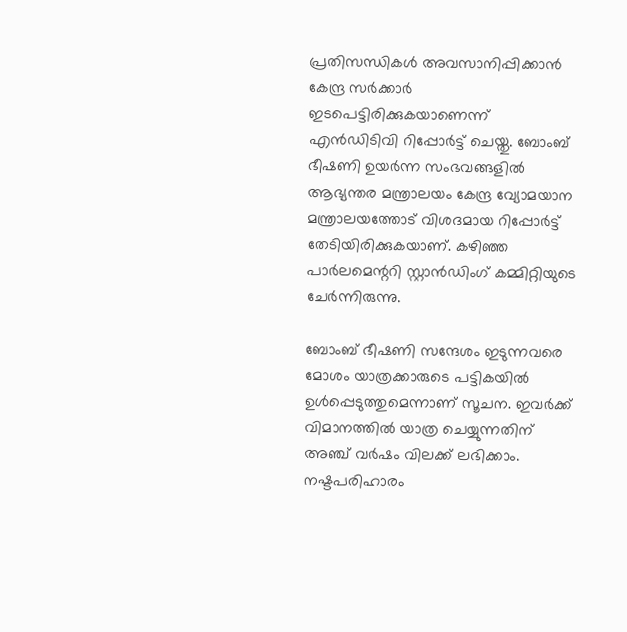പ്രതിസന്ധികള്‍ അവസാനിപ്പിക്കാന്‍ കേന്ദ്ര സര്‍ക്കാര്‍ ഇടപെട്ടിരിക്കുകയാണെന്ന് എന്‍ഡിടിവി റിപ്പോര്‍ട്ട് ചെയ്തു. ബോംബ് ഭീഷണി ഉയര്‍ന്ന സംഭവങ്ങളില്‍ ആഭ്യന്തര മന്ത്രാലയം കേന്ദ്ര വ്യോമയാന മന്ത്രാലയത്തോട് വിശദമായ റിപ്പോര്‍ട്ട് തേടിയിരിക്കുകയാണ്. കഴിഞ്ഞ പാര്‍ലമെന്ററി സ്റ്റാന്‍ഡിംഗ് കമ്മിറ്റിയുടെ ചേര്‍ന്നിരുന്നു.

ബോംബ് ഭീഷണി സന്ദേശം ഇടുന്നവരെ മോശം യാത്രക്കാരുടെ പട്ടികയില്‍ ഉള്‍പ്പെടുത്തുമെന്നാണ് സൂചന. ഇവര്‍ക്ക് വിമാനത്തില്‍ യാത്ര ചെയ്യുന്നതിന് അഞ്ച് വര്‍ഷം വിലക്ക് ലഭിക്കാം. നഷ്ടപരിഹാരം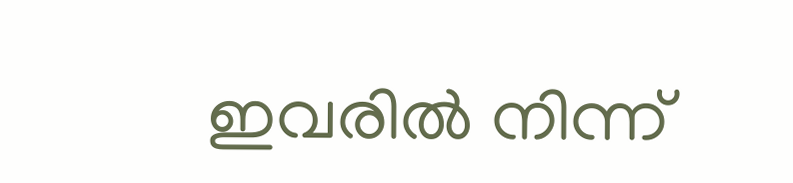ഇവരില്‍ നിന്ന്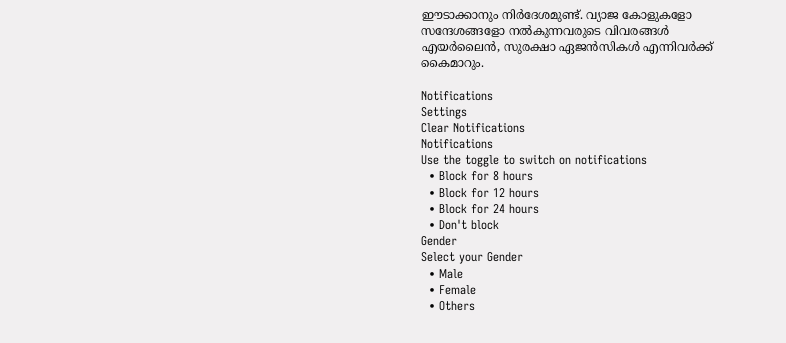ഈടാക്കാനും നിര്‍ദേശമുണ്ട്. വ്യാജ കോളുകളോ സന്ദേശങ്ങളോ നല്‍കുന്നവരുടെ വിവരങ്ങള്‍ എയര്‍ലൈന്‍, സുരക്ഷാ ഏജന്‍സികള്‍ എന്നിവര്‍ക്ക് കൈമാറും.

Notifications
Settings
Clear Notifications
Notifications
Use the toggle to switch on notifications
  • Block for 8 hours
  • Block for 12 hours
  • Block for 24 hours
  • Don't block
Gender
Select your Gender
  • Male
  • Female
  • Others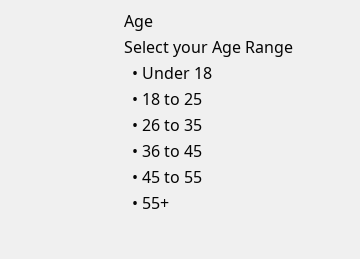Age
Select your Age Range
  • Under 18
  • 18 to 25
  • 26 to 35
  • 36 to 45
  • 45 to 55
  • 55+